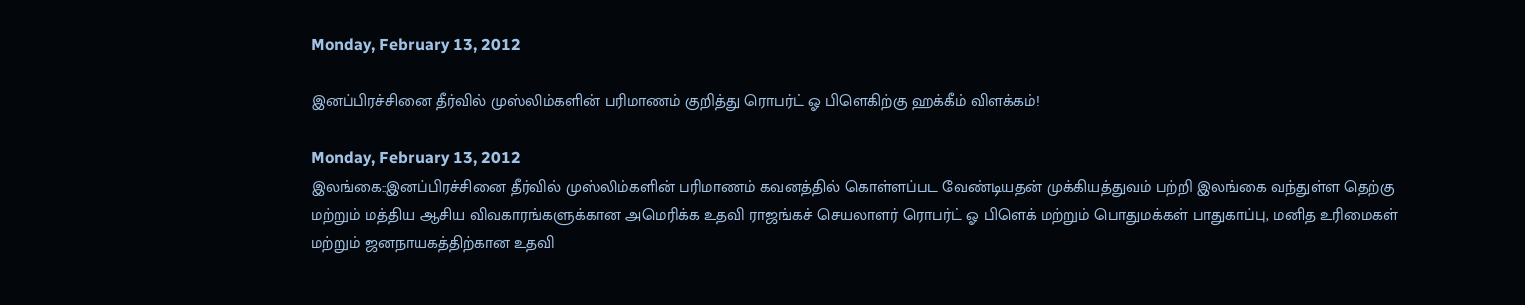Monday, February 13, 2012

இனப்பிரச்சினை தீர்வில் முஸ்லிம்களின் பரிமாணம் குறித்து ரொபர்ட் ஓ பிளெகிற்கு ஹக்கீம் விளக்கம்!

Monday, February 13, 2012
இலங்கை::இனப்பிரச்சினை தீர்வில் முஸ்லிம்களின் பரிமாணம் கவனத்தில் கொள்ளப்பட வேண்டியதன் முக்கியத்துவம் பற்றி இலங்கை வந்துள்ள தெற்கு மற்றும் மத்திய ஆசிய விவகாரங்களுக்கான அமெரிக்க உதவி ராஜங்கச் செயலாளர் ரொபர்ட் ஓ பிளெக் மற்றும் பொதுமக்கள் பாதுகாப்பு, மனித உரிமைகள் மற்றும் ஜனநாயகத்திற்கான உதவி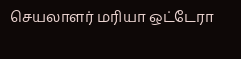செயலாளர் மரியா ஒட்டேரா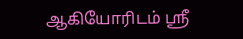ஆகியோரிடம் ஸ்ரீ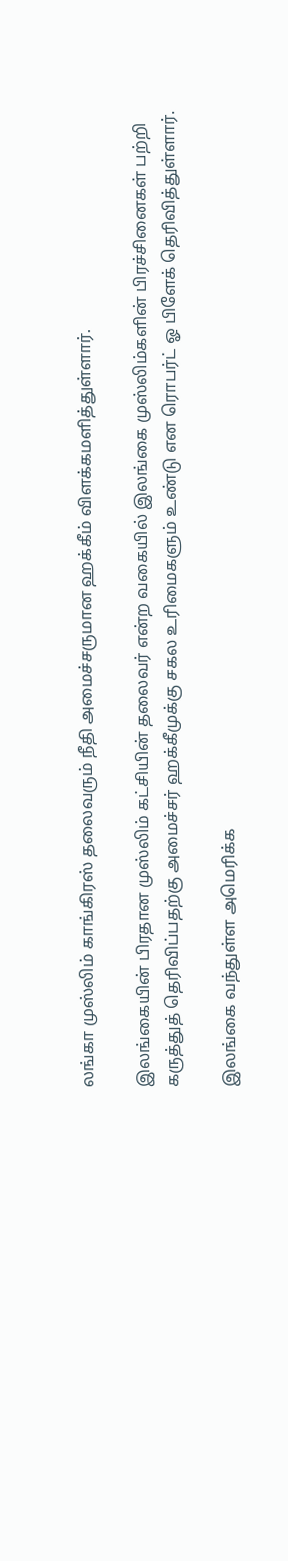லங்கா முஸ்லிம் காங்கிரஸ் தலைவரும் நீதி அமைச்சருமான ஹக்கீம் விளக்கமளித்துள்ளார்.

இலங்கையின் பிரதான முஸ்லிம் கட்சியின் தலைவர் என்ற வகையில் இலங்கை முஸ்லிம்களின் பிரச்சினைகள் பற்றி கருத்துத் தெரிவிப்பதற்கு அமைச்சர் ஹக்கீமுக்கு சகல உரிமைகளும் உண்டு என ரொபர்ட் ஓ பிளேக் தெரிவித்துள்ளார்.

இலங்கை வந்துள்ள அமெரிக்க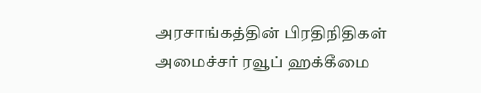அரசாங்கத்தின் பிரதிநிதிகள் அமைச்சர் ரவூப் ஹக்கீமை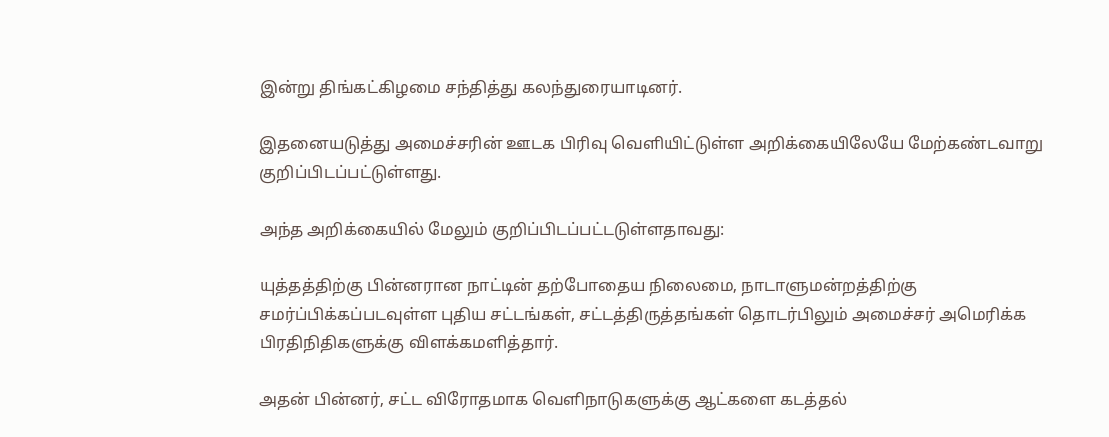இன்று திங்கட்கிழமை சந்தித்து கலந்துரையாடினர்.

இதனையடுத்து அமைச்சரின் ஊடக பிரிவு வெளியிட்டுள்ள அறிக்கையிலேயே மேற்கண்டவாறு குறிப்பிடப்பட்டுள்ளது.

அந்த அறிக்கையில் மேலும் குறிப்பிடப்பட்டடுள்ளதாவது:

யுத்தத்திற்கு பின்னரான நாட்டின் தற்போதைய நிலைமை, நாடாளுமன்றத்திற்கு சமர்ப்பிக்கப்படவுள்ள புதிய சட்டங்கள், சட்டத்திருத்தங்கள் தொடர்பிலும் அமைச்சர் அமெரிக்க பிரதிநிதிகளுக்கு விளக்கமளித்தார்.

அதன் பின்னர், சட்ட விரோதமாக வெளிநாடுகளுக்கு ஆட்களை கடத்தல்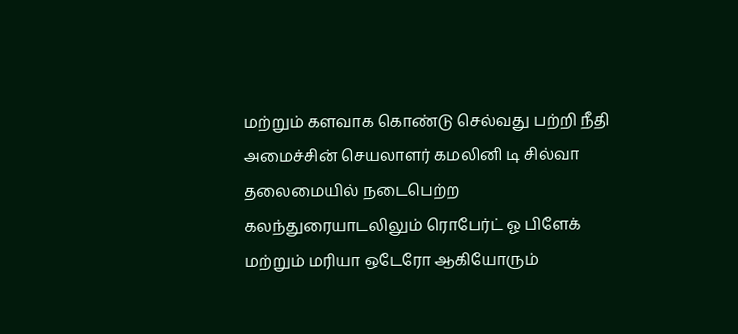மற்றும் களவாக கொண்டு செல்வது பற்றி நீதி அமைச்சின் செயலாளர் கமலினி டி சில்வா தலைமையில் நடைபெற்ற கலந்துரையாடலிலும் ரொபேர்ட் ஓ பிளேக் மற்றும் மரியா ஒடேரோ ஆகியோரும்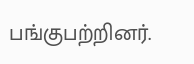பங்குபற்றினர்.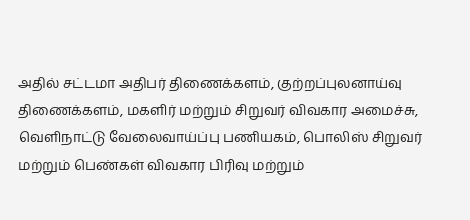அதில் சட்டமா அதிபர் திணைக்களம், குற்றப்புலனாய்வு திணைக்களம், மகளிர் மற்றும் சிறுவர் விவகார அமைச்சு, வெளிநாட்டு வேலைவாய்ப்பு பணியகம், பொலிஸ் சிறுவர் மற்றும் பெண்கள் விவகார பிரிவு மற்றும்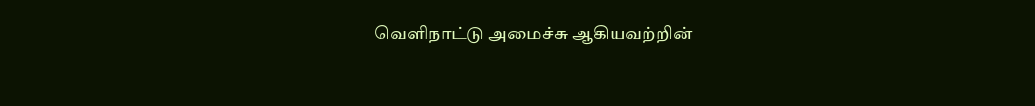வெளிநாட்டு அமைச்சு ஆகியவற்றின்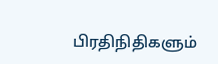பிரதிநிதிகளும்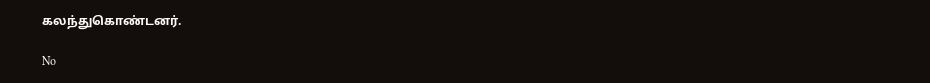கலந்துகொண்டனர்.

No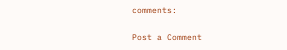comments:

Post a Comment